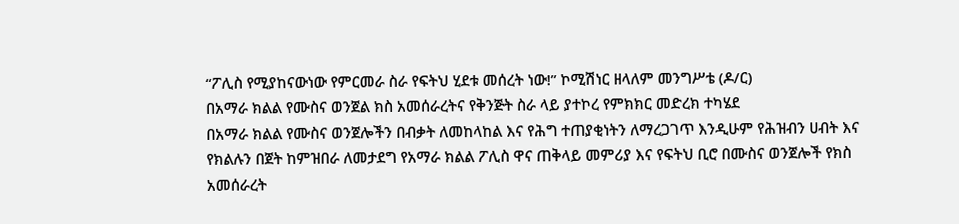“ፖሊስ የሚያከናውነው የምርመራ ስራ የፍትህ ሂደቱ መሰረት ነው!” ኮሚሽነር ዘላለም መንግሥቴ (ዶ/ር)
በአማራ ክልል የሙስና ወንጀል ክስ አመሰራረትና የቅንጅት ስራ ላይ ያተኮረ የምክክር መድረክ ተካሄደ
በአማራ ክልል የሙስና ወንጀሎችን በብቃት ለመከላከል እና የሕግ ተጠያቂነትን ለማረጋገጥ እንዲሁም የሕዝብን ሀብት እና የክልሉን በጀት ከምዝበራ ለመታደግ የአማራ ክልል ፖሊስ ዋና ጠቅላይ መምሪያ እና የፍትህ ቢሮ በሙስና ወንጀሎች የክስ አመሰራረት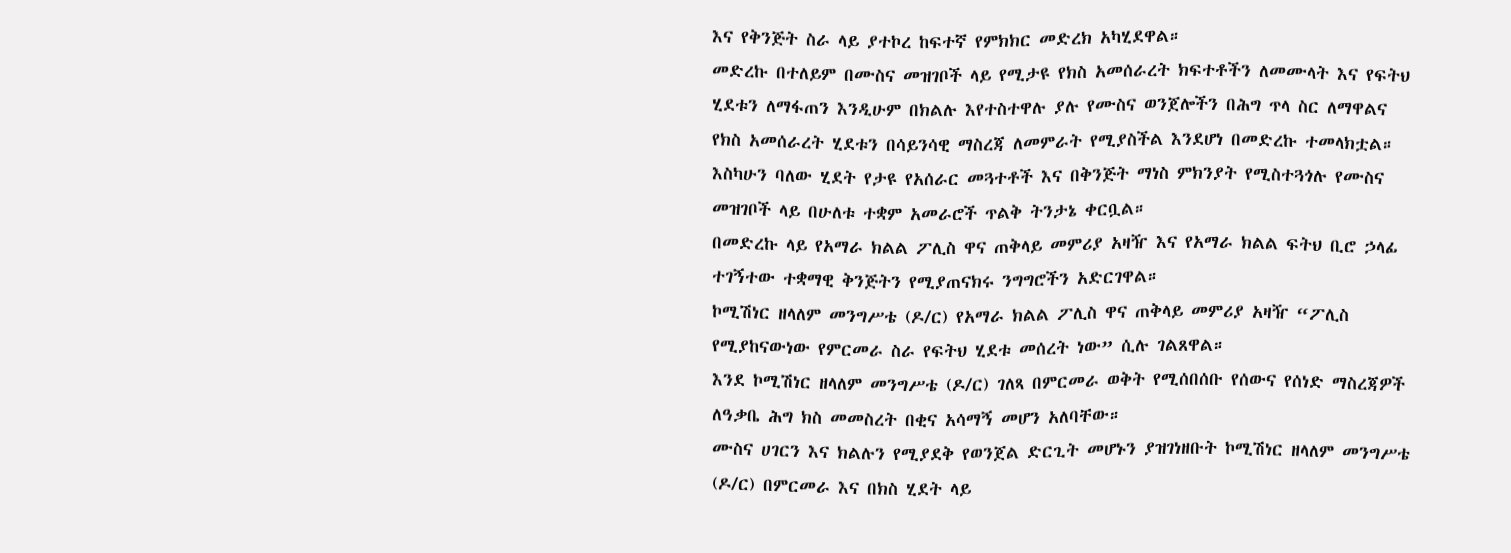እና የቅንጅት ስራ ላይ ያተኮረ ከፍተኛ የምክክር መድረክ አካሂደዋል።
መድረኩ በተለይም በሙስና መዝገቦች ላይ የሚታዩ የክስ አመሰራረት ክፍተቶችን ለመሙላት እና የፍትህ ሂደቱን ለማፋጠን እንዲሁም በክልሉ እየተስተዋሉ ያሉ የሙስና ወንጀሎችን በሕግ ጥላ ስር ለማዋልና የክስ አመሰራረት ሂደቱን በሳይንሳዊ ማስረጃ ለመምራት የሚያስችል እንደሆነ በመድረኩ ተመላክቷል።
እስካሁን ባለው ሂደት የታዩ የአሰራር መጓተቶች እና በቅንጅት ማነስ ምክንያት የሚስተጓጎሉ የሙስና መዝገቦች ላይ በሁለቱ ተቋም አመራሮች ጥልቅ ትንታኔ ቀርቧል።
በመድረኩ ላይ የአማራ ክልል ፖሊስ ዋና ጠቅላይ መምሪያ አዛዥ እና የአማራ ክልል ፍትህ ቢሮ ኃላፊ ተገኝተው ተቋማዊ ቅንጅትን የሚያጠናክሩ ንግግሮችን አድርገዋል።
ኮሚሽነር ዘላለም መንግሥቴ (ዶ/ር) የአማራ ክልል ፖሊስ ዋና ጠቅላይ መምሪያ አዛዥ “ፖሊስ የሚያከናውነው የምርመራ ስራ የፍትህ ሂደቱ መሰረት ነው” ሲሉ ገልጸዋል።
እንደ ኮሚሽነር ዘላለም መንግሥቴ (ዶ/ር) ገለጻ በምርመራ ወቅት የሚሰበሰቡ የሰውና የሰነድ ማስረጃዎች ለዓቃቤ ሕግ ክስ መመስረት በቂና አሳማኝ መሆን አለባቸው።
ሙስና ሀገርን እና ክልሉን የሚያደቅ የወንጀል ድርጊት መሆኑን ያዝገነዘቡት ኮሚሽነር ዘላለም መንግሥቴ (ዶ/ር) በምርመራ እና በክስ ሂደት ላይ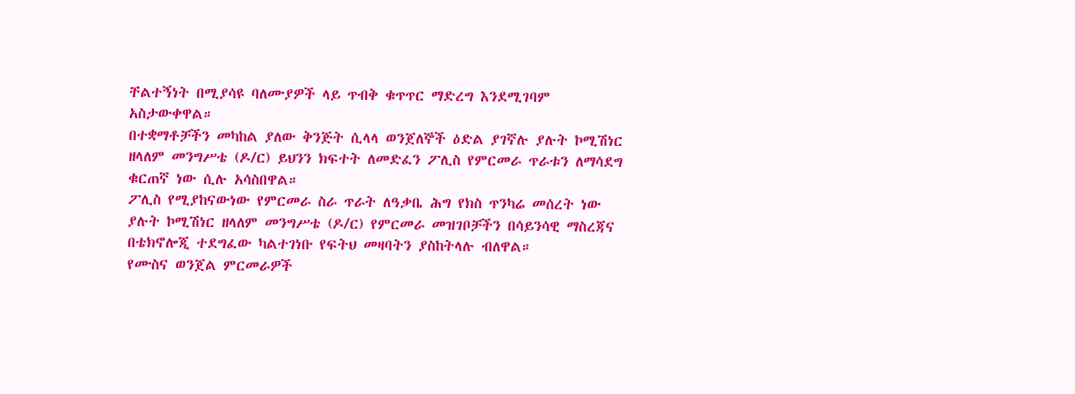ቸልተኝነት በሚያሳዩ ባለሙያዎች ላይ ጥብቅ ቁጥጥር ማድረግ እንደሚገባም አስታውቀዋል።
በተቋማቶቻችን መካከል ያለው ቅንጅት ሲላላ ወንጀለኞች ዕድል ያገኛሉ ያሉት ኮሚሽነር ዘላለም መንግሥቴ (ዶ/ር) ይህንን ክፍተት ለመድፈን ፖሊስ የምርመራ ጥራቱን ለማሳደግ ቁርጠኛ ነው ሲሉ አሳስበዋል።
ፖሊስ የሚያከናውነው የምርመራ ስራ ጥራት ለዓቃቤ ሕግ የክስ ጥንካሬ መሰረት ነው ያሉት ኮሚሽነር ዘላለም መንግሥቴ (ዶ/ር) የምርመራ መዝገቦቻችን በሳይንሳዊ ማስረጃና በቴክኖሎጂ ተደግፈው ካልተገነቡ የፍትህ መዛባትን ያስከትላሉ ብለዋል።
የሙስና ወንጀል ምርመራዎች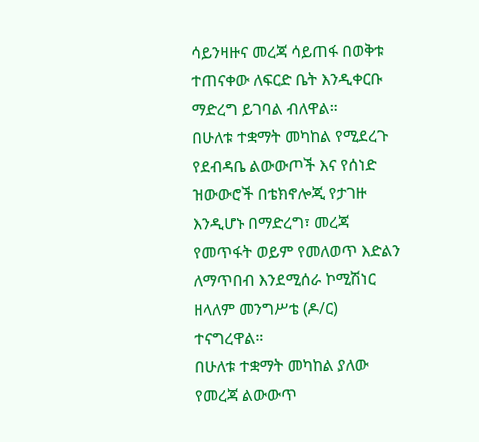ሳይንዛዙና መረጃ ሳይጠፋ በወቅቱ ተጠናቀው ለፍርድ ቤት እንዲቀርቡ ማድረግ ይገባል ብለዋል።
በሁለቱ ተቋማት መካከል የሚደረጉ የደብዳቤ ልውውጦች እና የሰነድ ዝውውሮች በቴክኖሎጂ የታገዙ እንዲሆኑ በማድረግ፣ መረጃ የመጥፋት ወይም የመለወጥ እድልን ለማጥበብ እንደሚሰራ ኮሚሽነር ዘላለም መንግሥቴ (ዶ/ር) ተናግረዋል።
በሁለቱ ተቋማት መካከል ያለው የመረጃ ልውውጥ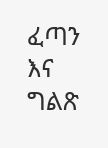ፈጣን እና ግልጽ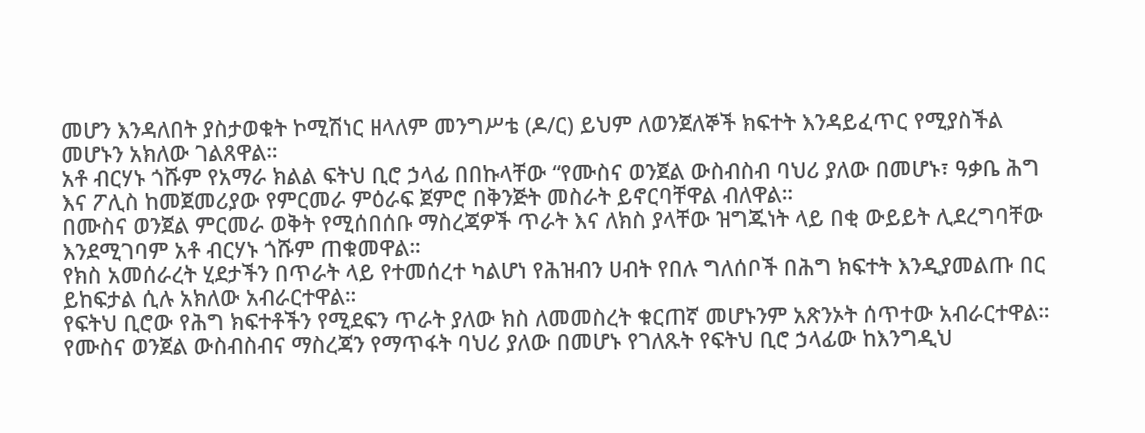መሆን እንዳለበት ያስታወቁት ኮሚሽነር ዘላለም መንግሥቴ (ዶ/ር) ይህም ለወንጀለኞች ክፍተት እንዳይፈጥር የሚያስችል መሆኑን አክለው ገልጸዋል።
አቶ ብርሃኑ ጎሹም የአማራ ክልል ፍትህ ቢሮ ኃላፊ በበኩላቸው “የሙስና ወንጀል ውስብስብ ባህሪ ያለው በመሆኑ፣ ዓቃቤ ሕግ እና ፖሊስ ከመጀመሪያው የምርመራ ምዕራፍ ጀምሮ በቅንጅት መስራት ይኖርባቸዋል ብለዋል።
በሙስና ወንጀል ምርመራ ወቅት የሚሰበሰቡ ማስረጃዎች ጥራት እና ለክስ ያላቸው ዝግጁነት ላይ በቂ ውይይት ሊደረግባቸው እንደሚገባም አቶ ብርሃኑ ጎሹም ጠቁመዋል።
የክስ አመሰራረት ሂደታችን በጥራት ላይ የተመሰረተ ካልሆነ የሕዝብን ሀብት የበሉ ግለሰቦች በሕግ ክፍተት እንዲያመልጡ በር ይከፍታል ሲሉ አክለው አብራርተዋል።
የፍትህ ቢሮው የሕግ ክፍተቶችን የሚደፍን ጥራት ያለው ክስ ለመመስረት ቁርጠኛ መሆኑንም አጽንኦት ሰጥተው አብራርተዋል።
የሙስና ወንጀል ውስብስብና ማስረጃን የማጥፋት ባህሪ ያለው በመሆኑ የገለጹት የፍትህ ቢሮ ኃላፊው ከእንግዲህ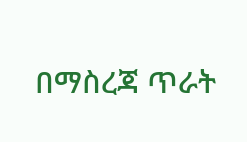በማስረጃ ጥራት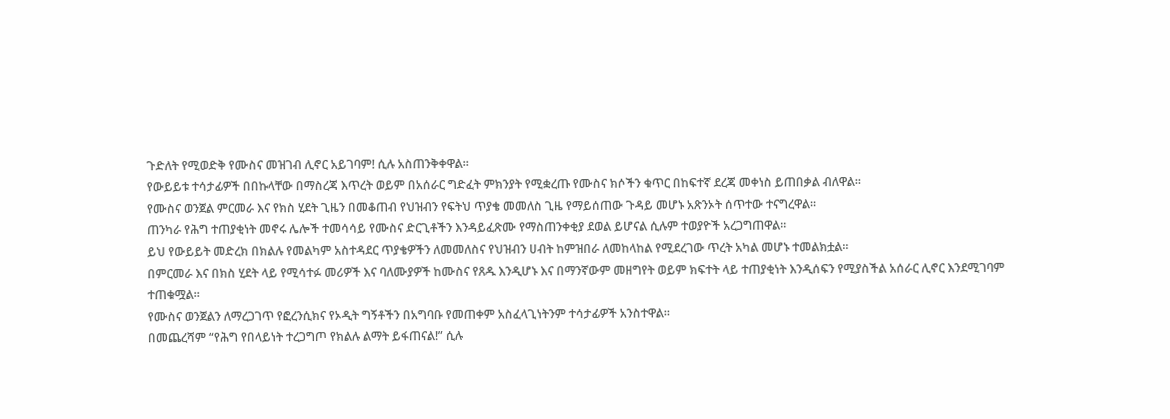ጉድለት የሚወድቅ የሙስና መዝገብ ሊኖር አይገባም! ሲሉ አስጠንቅቀዋል።
የውይይቱ ተሳታፊዎች በበኩላቸው በማስረጃ እጥረት ወይም በአሰራር ግድፈት ምክንያት የሚቋረጡ የሙስና ክሶችን ቁጥር በከፍተኛ ደረጃ መቀነስ ይጠበቃል ብለዋል።
የሙስና ወንጀል ምርመራ እና የክስ ሂደት ጊዜን በመቆጠብ የህዝብን የፍትህ ጥያቄ መመለስ ጊዜ የማይሰጠው ጉዳይ መሆኑ አጽንኦት ሰጥተው ተናግረዋል።
ጠንካራ የሕግ ተጠያቂነት መኖሩ ሌሎች ተመሳሳይ የሙስና ድርጊቶችን እንዳይፈጽሙ የማስጠንቀቂያ ደወል ይሆናል ሲሉም ተወያዮች አረጋግጠዋል።
ይህ የውይይት መድረክ በክልሉ የመልካም አስተዳደር ጥያቄዎችን ለመመለስና የህዝብን ሀብት ከምዝበራ ለመከላከል የሚደረገው ጥረት አካል መሆኑ ተመልክቷል።
በምርመራ እና በክስ ሂደት ላይ የሚሳተፉ መሪዎች እና ባለሙያዎች ከሙስና የጸዱ እንዲሆኑ እና በማንኛውም መዘግየት ወይም ክፍተት ላይ ተጠያቂነት እንዲሰፍን የሚያስችል አሰራር ሊኖር እንደሚገባም ተጠቁሟል።
የሙስና ወንጀልን ለማረጋገጥ የፎረንሲክና የኦዲት ግኝቶችን በአግባቡ የመጠቀም አስፈላጊነትንም ተሳታፊዎች አንስተዋል።
በመጨረሻም “የሕግ የበላይነት ተረጋግጦ የክልሉ ልማት ይፋጠናል!” ሲሉ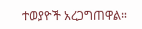ተወያዮች አረጋግጠዋል።